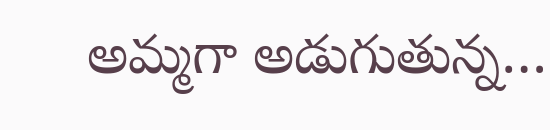అమ్మగా అడుగుతున్న…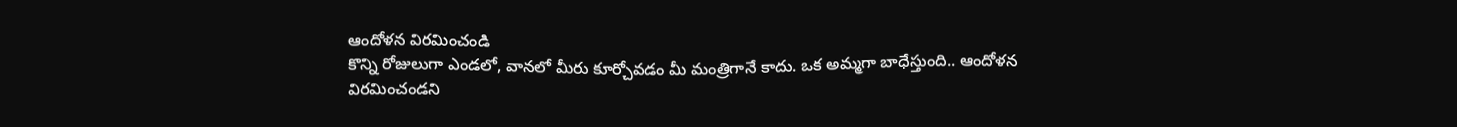ఆందోళన విరమించండి
కొన్ని రోజులుగా ఎండలో, వానలో మీరు కూర్చోవడం మీ మంత్రిగానే కాదు. ఒక అమ్మగా బాధేస్తుంది.. ఆందోళన విరమించండని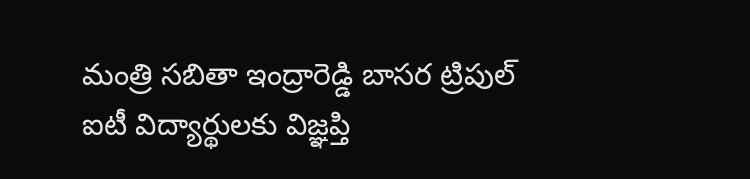మంత్రి సబితా ఇంద్రారెడ్డి బాసర ట్రిపుల్ ఐటీ విద్యార్థులకు విజ్ఞప్తి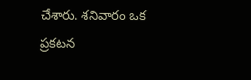చేశారు. శనివారం ఒక ప్రకటన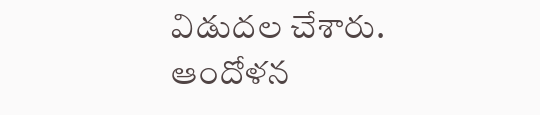విడుదల చేశారు.
ఆందోళన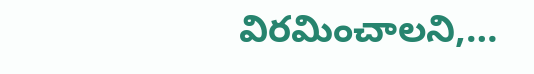విరమించాలని,…